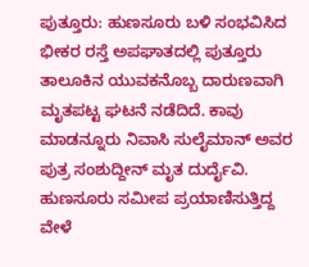ಪುತ್ತೂರು: ಹುಣಸೂರು ಬಳಿ ಸಂಭವಿಸಿದ ಭೀಕರ ರಸ್ತೆ ಅಪಘಾತದಲ್ಲಿ ಪುತ್ತೂರು ತಾಲೂಕಿನ ಯುವಕನೊಬ್ಬ ದಾರುಣವಾಗಿ ಮೃತಪಟ್ಟ ಘಟನೆ ನಡೆದಿದೆ. ಕಾವು ಮಾಡನ್ನೂರು ನಿವಾಸಿ ಸುಲೈಮಾನ್ ಅವರ ಪುತ್ರ ಸಂಶುದ್ದೀನ್ ಮೃತ ದುರ್ದೈವಿ. ಹುಣಸೂರು ಸಮೀಪ ಪ್ರಯಾಣಿಸುತ್ತಿದ್ದ ವೇಳೆ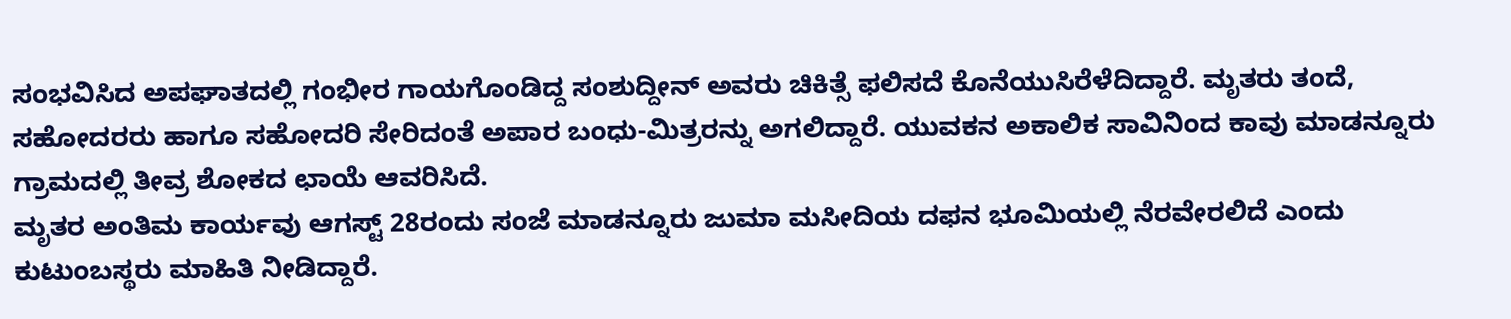ಸಂಭವಿಸಿದ ಅಪಘಾತದಲ್ಲಿ ಗಂಭೀರ ಗಾಯಗೊಂಡಿದ್ದ ಸಂಶುದ್ದೀನ್ ಅವರು ಚಿಕಿತ್ಸೆ ಫಲಿಸದೆ ಕೊನೆಯುಸಿರೆಳೆದಿದ್ದಾರೆ. ಮೃತರು ತಂದೆ, ಸಹೋದರರು ಹಾಗೂ ಸಹೋದರಿ ಸೇರಿದಂತೆ ಅಪಾರ ಬಂಧು-ಮಿತ್ರರನ್ನು ಅಗಲಿದ್ದಾರೆ. ಯುವಕನ ಅಕಾಲಿಕ ಸಾವಿನಿಂದ ಕಾವು ಮಾಡನ್ನೂರು ಗ್ರಾಮದಲ್ಲಿ ತೀವ್ರ ಶೋಕದ ಛಾಯೆ ಆವರಿಸಿದೆ.
ಮೃತರ ಅಂತಿಮ ಕಾರ್ಯವು ಆಗಸ್ಟ್ 28ರಂದು ಸಂಜೆ ಮಾಡನ್ನೂರು ಜುಮಾ ಮಸೀದಿಯ ದಫನ ಭೂಮಿಯಲ್ಲಿ ನೆರವೇರಲಿದೆ ಎಂದು ಕುಟುಂಬಸ್ಥರು ಮಾಹಿತಿ ನೀಡಿದ್ದಾರೆ.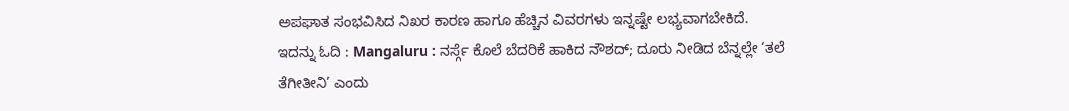ಅಪಘಾತ ಸಂಭವಿಸಿದ ನಿಖರ ಕಾರಣ ಹಾಗೂ ಹೆಚ್ಚಿನ ವಿವರಗಳು ಇನ್ನಷ್ಟೇ ಲಭ್ಯವಾಗಬೇಕಿದೆ.
ಇದನ್ನು ಓದಿ : Mangaluru : ನರ್ಸ್ಗೆ ಕೊಲೆ ಬೆದರಿಕೆ ಹಾಕಿದ ನೌಶದ್; ದೂರು ನೀಡಿದ ಬೆನ್ನಲ್ಲೇ ‘ತಲೆ ತೆಗೀತೀನಿ’ ಎಂದು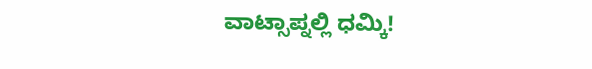ವಾಟ್ಸಾಪ್ನಲ್ಲಿ ಧಮ್ಕಿ!